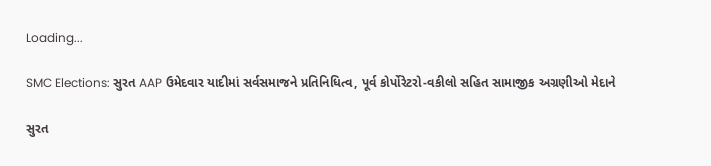Loading...

SMC Elections: સુરત AAP ઉમેદવાર યાદીમાં સર્વસમાજને પ્રતિનિધિત્વ, પૂર્વ કોર્પોરેટરો-વકીલો સહિત સામાજીક અગ્રણીઓ મેદાને

સુરત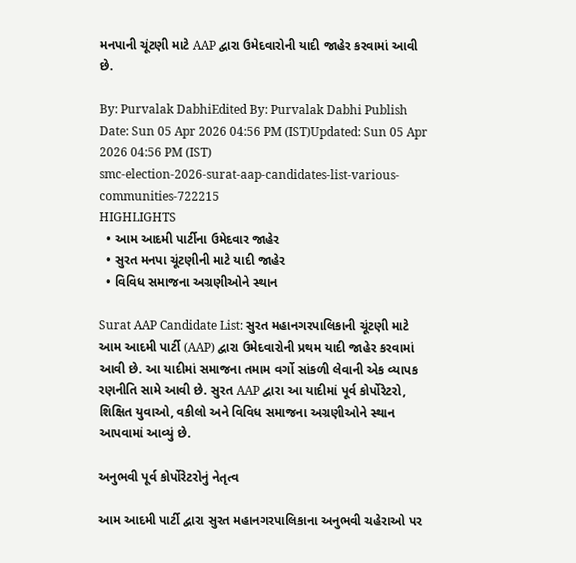મનપાની ચૂંટણી માટે AAP દ્વારા ઉમેદવારોની યાદી જાહેર કરવામાં આવી છે.

By: Purvalak DabhiEdited By: Purvalak Dabhi Publish Date: Sun 05 Apr 2026 04:56 PM (IST)Updated: Sun 05 Apr 2026 04:56 PM (IST)
smc-election-2026-surat-aap-candidates-list-various-communities-722215
HIGHLIGHTS
  • આમ આદમી પાર્ટીના ઉમેદવાર જાહેર
  • સુરત મનપા ચૂંટણીની માટે યાદી જાહેર
  • વિવિધ સમાજના અગ્રણીઓને સ્થાન

Surat AAP Candidate List: સુરત મહાનગરપાલિકાની ચૂંટણી માટે આમ આદમી પાર્ટી (AAP) દ્વારા ઉમેદવારોની પ્રથમ યાદી જાહેર કરવામાં આવી છે. આ યાદીમાં સમાજના તમામ વર્ગો સાંકળી લેવાની એક વ્યાપક રણનીતિ સામે આવી છે. સુરત AAP દ્વારા આ યાદીમાં પૂર્વ કોર્પોરેટરો, શિક્ષિત યુવાઓ, વકીલો અને વિવિધ સમાજના અગ્રણીઓને સ્થાન આપવામાં આવ્યું છે.

અનુભવી પૂર્વ કોર્પોરેટરોનું નેતૃત્વ

આમ આદમી પાર્ટી દ્વારા સુરત મહાનગરપાલિકાના અનુભવી ચહેરાઓ પર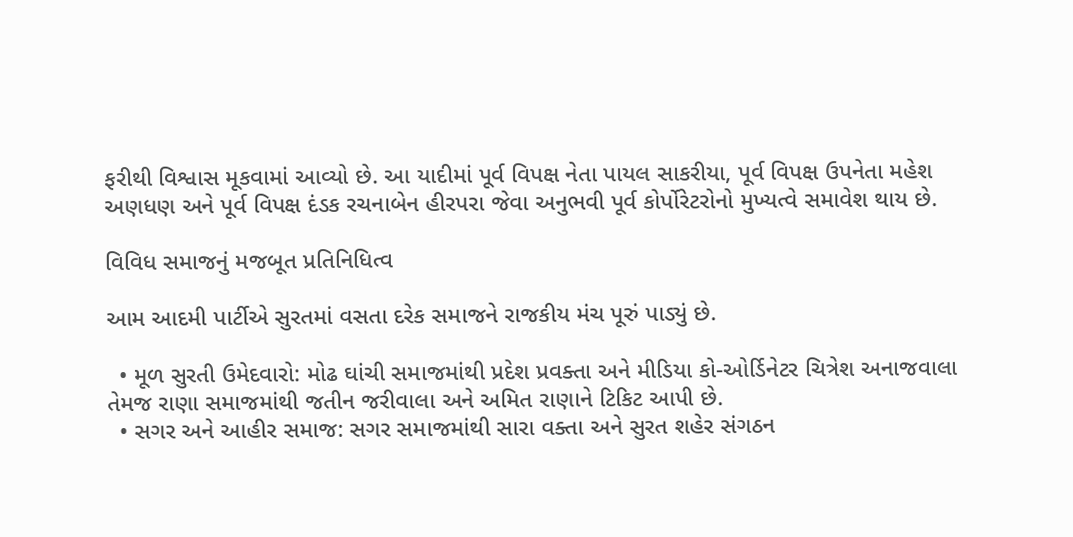ફરીથી વિશ્વાસ મૂકવામાં આવ્યો છે. આ યાદીમાં પૂર્વ વિપક્ષ નેતા પાયલ સાકરીયા, પૂર્વ વિપક્ષ ઉપનેતા મહેશ અણધણ અને પૂર્વ વિપક્ષ દંડક રચનાબેન હીરપરા જેવા અનુભવી પૂર્વ કોર્પોરેટરોનો મુખ્યત્વે સમાવેશ થાય છે.

વિવિધ સમાજનું મજબૂત પ્રતિનિધિત્વ

આમ આદમી પાર્ટીએ સુરતમાં વસતા દરેક સમાજને રાજકીય મંચ પૂરું પાડ્યું છે.

  • મૂળ સુરતી ઉમેદવારો: મોઢ ઘાંચી સમાજમાંથી પ્રદેશ પ્રવક્તા અને મીડિયા કો-ઓર્ડિનેટર ચિત્રેશ અનાજવાલા તેમજ રાણા સમાજમાંથી જતીન જરીવાલા અને અમિત રાણાને ટિકિટ આપી છે.
  • સગર અને આહીર સમાજ: સગર સમાજમાંથી સારા વક્તા અને સુરત શહેર સંગઠન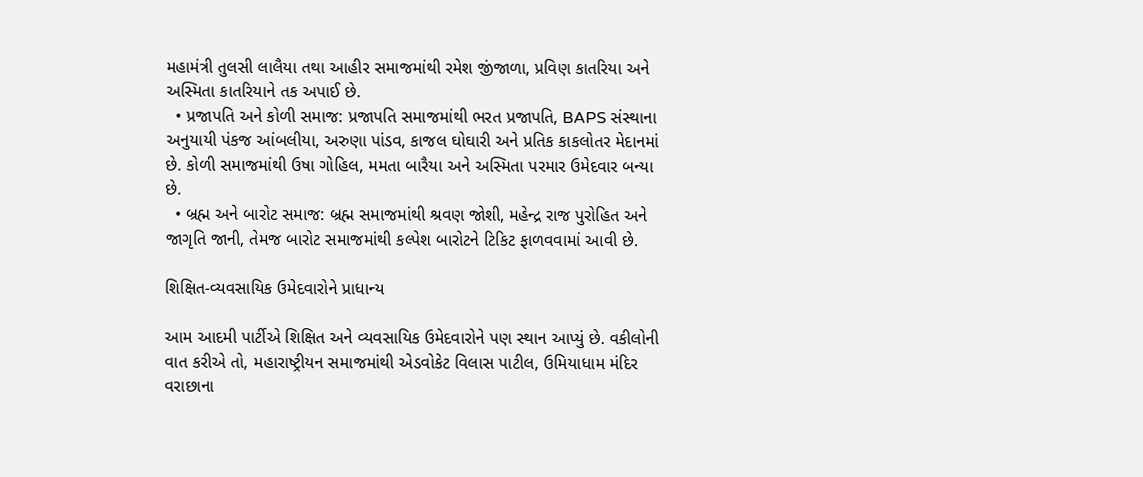મહામંત્રી તુલસી લાલૈયા તથા આહીર સમાજમાંથી રમેશ જીંજાળા, પ્રવિણ કાતરિયા અને અસ્મિતા કાતરિયાને તક અપાઈ છે.
  • પ્રજાપતિ અને કોળી સમાજ: પ્રજાપતિ સમાજમાંથી ભરત પ્રજાપતિ, BAPS સંસ્થાના અનુયાયી પંકજ આંબલીયા, અરુણા પાંડવ, કાજલ ઘોઘારી અને પ્રતિક કાકલોતર મેદાનમાં છે. કોળી સમાજમાંથી ઉષા ગોહિલ, મમતા બારૈયા અને અસ્મિતા પરમાર ઉમેદવાર બન્યા છે.
  • બ્રહ્મ અને બારોટ સમાજ: બ્રહ્મ સમાજમાંથી શ્રવણ જોશી, મહેન્દ્ર રાજ પુરોહિત અને જાગૃતિ જાની, તેમજ બારોટ સમાજમાંથી કલ્પેશ બારોટને ટિકિટ ફાળવવામાં આવી છે.

શિક્ષિત-વ્યવસાયિક ઉમેદવારોને પ્રાધાન્ય

આમ આદમી પાર્ટીએ શિક્ષિત અને વ્યવસાયિક ઉમેદવારોને પણ સ્થાન આપ્યું છે. વકીલોની વાત કરીએ તો, મહારાષ્ટ્રીયન સમાજમાંથી એડવોકેટ વિલાસ પાટીલ, ઉમિયાધામ મંદિર વરાછાના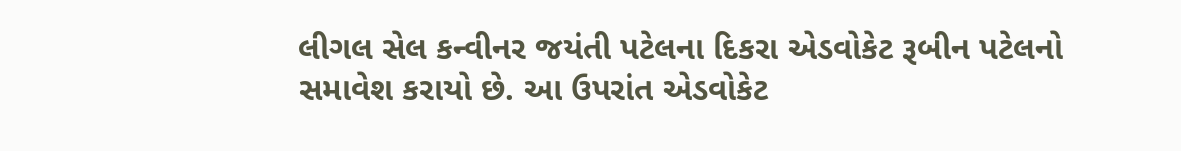લીગલ સેલ કન્વીનર જયંતી પટેલના દિકરા એડવોકેટ રૂબીન પટેલનો સમાવેશ કરાયો છે. આ ઉપરાંત એડવોકેટ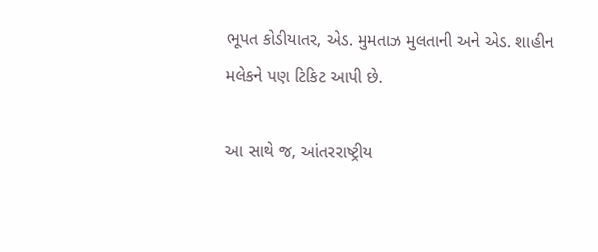ભૂપત કોડીયાતર, એડ. મુમતાઝ મુલતાની અને એડ. શાહીન મલેકને પણ ટિકિટ આપી છે.

આ સાથે જ, આંતરરાષ્ટ્રીય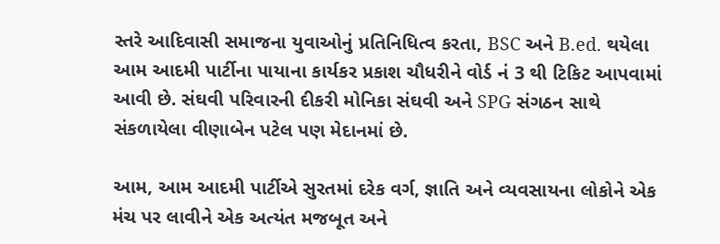સ્તરે આદિવાસી સમાજના યુવાઓનું પ્રતિનિધિત્વ કરતા, BSC અને B.ed. થયેલા આમ આદમી પાર્ટીના પાયાના કાર્યકર પ્રકાશ ચૌધરીને વોર્ડ નં 3 થી ટિકિટ આપવામાં આવી છે. સંઘવી પરિવારની દીકરી મોનિકા સંઘવી અને SPG સંગઠન સાથે સંકળાયેલા વીણાબેન પટેલ પણ મેદાનમાં છે.

આમ, આમ આદમી પાર્ટીએ સુરતમાં દરેક વર્ગ, જ્ઞાતિ અને વ્યવસાયના લોકોને એક મંચ પર લાવીને એક અત્યંત મજબૂત અને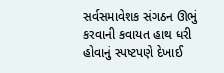સર્વસમાવેશક સંગઠન ઊભું કરવાની કવાયત હાથ ધરી હોવાનું સ્પષ્ટપણે દેખાઈ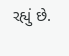રહ્યું છે.